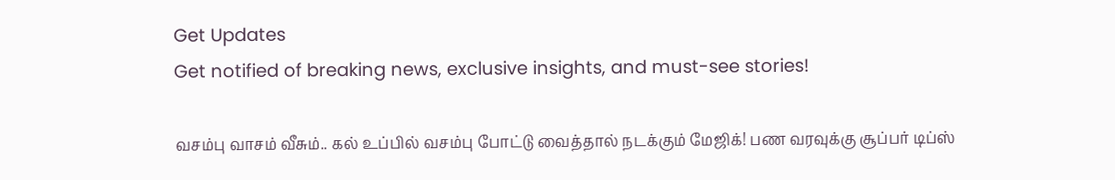Get Updates
Get notified of breaking news, exclusive insights, and must-see stories!

வசம்பு வாசம் வீசும்.. கல் உப்பில் வசம்பு போட்டு வைத்தால் நடக்கும் மேஜிக்! பண வரவுக்கு சூப்பர் டிப்ஸ்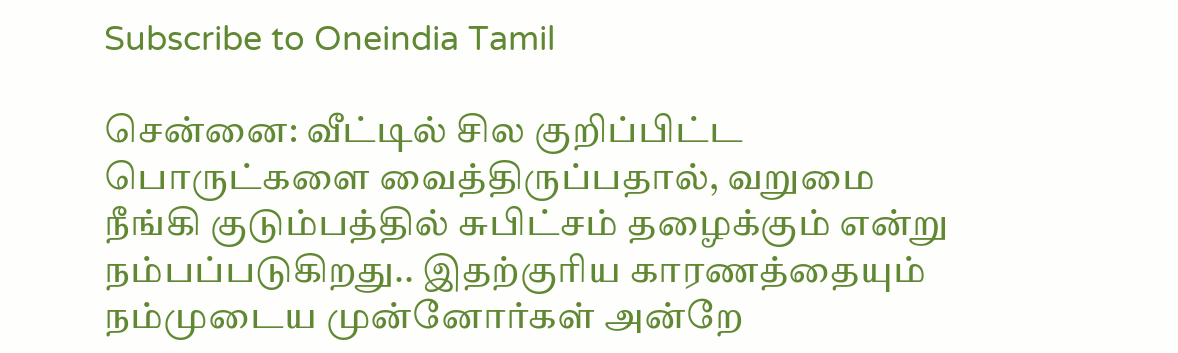Subscribe to Oneindia Tamil

சென்னை: வீட்டில் சில குறிப்பிட்ட பொருட்களை வைத்திருப்பதால், வறுமை நீங்கி குடும்பத்தில் சுபிட்சம் தழைக்கும் என்று நம்பப்படுகிறது.. இதற்குரிய காரணத்தையும் நம்முடைய முன்னோர்கள் அன்றே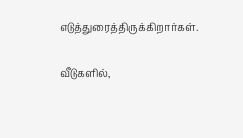எடுத்துரைத்திருக்கிறார்கள்.

வீடுகளில்,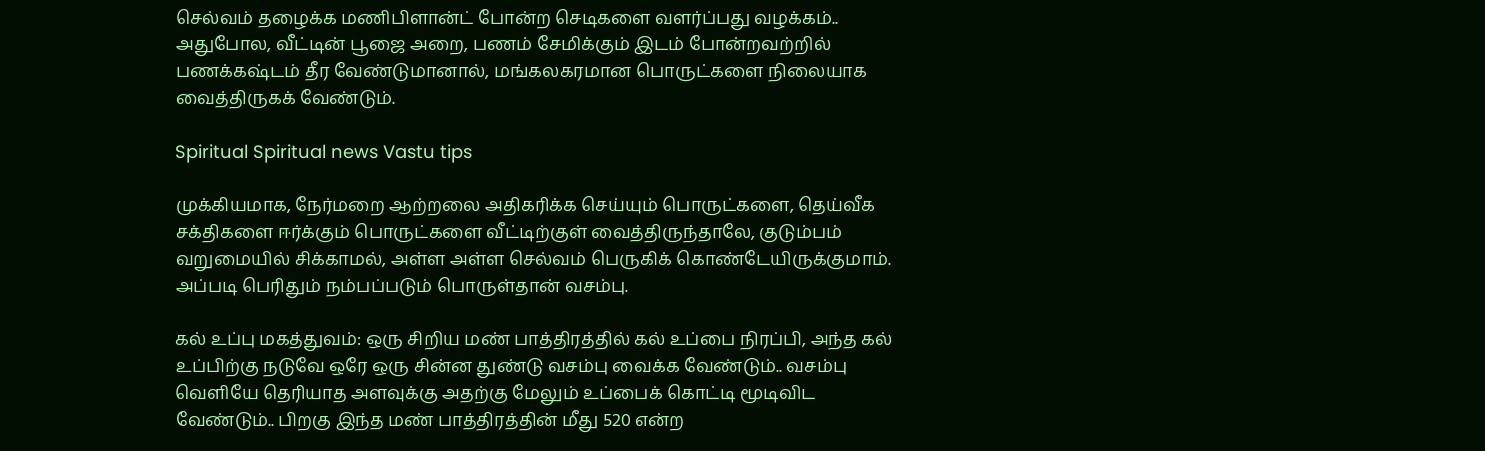செல்வம் தழைக்க மணிபிளான்ட் போன்ற செடிகளை வளர்ப்பது வழக்கம்.. அதுபோல, வீட்டின் பூஜை அறை, பணம் சேமிக்கும் இடம் போன்றவற்றில் பணக்கஷ்டம் தீர வேண்டுமானால், மங்கலகரமான பொருட்களை நிலையாக வைத்திருகக் வேண்டும்.

Spiritual Spiritual news Vastu tips

முக்கியமாக, நேர்மறை ஆற்றலை அதிகரிக்க செய்யும் பொருட்களை, தெய்வீக சக்திகளை ஈர்க்கும் பொருட்களை வீட்டிற்குள் வைத்திருந்தாலே, குடும்பம் வறுமையில் சிக்காமல், அள்ள அள்ள செல்வம் பெருகிக் கொண்டேயிருக்குமாம். அப்படி பெரிதும் நம்பப்படும் பொருள்தான் வசம்பு.

கல் உப்பு மகத்துவம்: ஒரு சிறிய மண் பாத்திரத்தில் கல் உப்பை நிரப்பி, அந்த கல் உப்பிற்கு நடுவே ஒரே ஒரு சின்ன துண்டு வசம்பு வைக்க வேண்டும்.. வசம்பு வெளியே தெரியாத அளவுக்கு அதற்கு மேலும் உப்பைக் கொட்டி மூடிவிட வேண்டும்.. பிறகு இந்த மண் பாத்திரத்தின் மீது 520 என்ற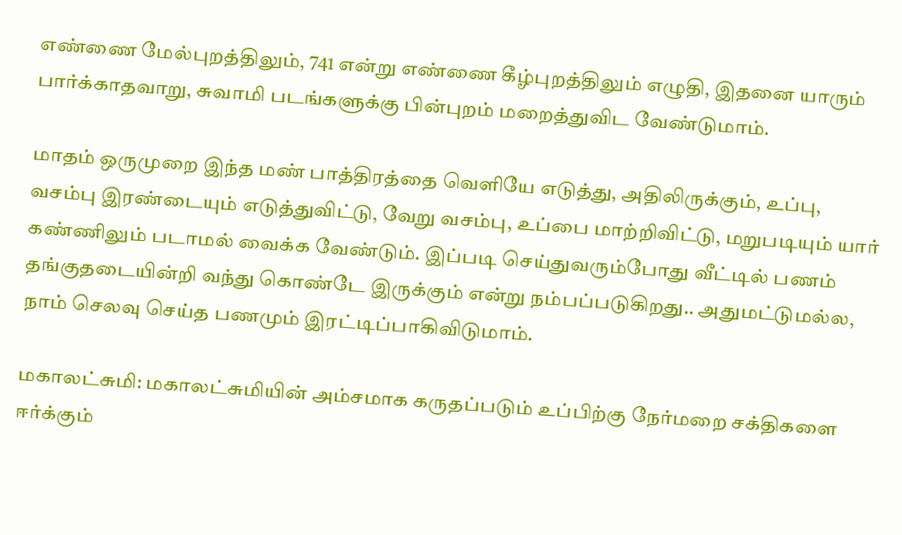எண்ணை மேல்புறத்திலும், 741 என்று எண்ணை கீழ்புறத்திலும் எழுதி, இதனை யாரும் பார்க்காதவாறு, சுவாமி படங்களுக்கு பின்புறம் மறைத்துவிட வேண்டுமாம்.

மாதம் ஒருமுறை இந்த மண் பாத்திரத்தை வெளியே எடுத்து, அதிலிருக்கும், உப்பு, வசம்பு இரண்டையும் எடுத்துவிட்டு, வேறு வசம்பு, உப்பை மாற்றிவிட்டு, மறுபடியும் யார் கண்ணிலும் படாமல் வைக்க வேண்டும். இப்படி செய்துவரும்போது வீட்டில் பணம் தங்குதடையின்றி வந்து கொண்டே இருக்கும் என்று நம்பப்படுகிறது.. அதுமட்டுமல்ல, நாம் செலவு செய்த பணமும் இரட்டிப்பாகிவிடுமாம்.

மகாலட்சுமி: மகாலட்சுமியின் அம்சமாக கருதப்படும் உப்பிற்கு நேர்மறை சக்திகளை ஈர்க்கும்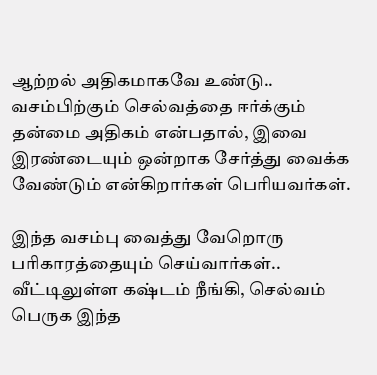ஆற்றல் அதிகமாகவே உண்டு.. வசம்பிற்கும் செல்வத்தை ஈர்க்கும் தன்மை அதிகம் என்பதால், இவை இரண்டையும் ஒன்றாக சேர்த்து வைக்க வேண்டும் என்கிறார்கள் பெரியவர்கள்.

இந்த வசம்பு வைத்து வேறொரு பரிகாரத்தையும் செய்வார்கள்.. வீட்டிலுள்ள கஷ்டம் நீங்கி, செல்வம் பெருக இந்த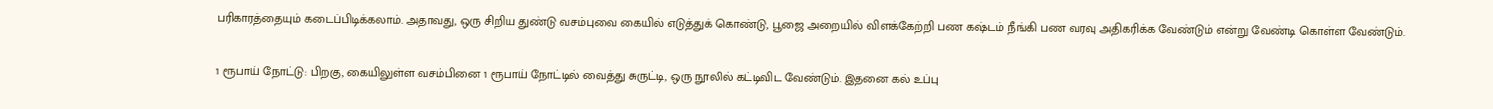பரிகாரத்தையும் கடைப்பிடிக்கலாம். அதாவது, ஒரு சிறிய துண்டு வசம்புவை கையில் எடுத்துக் கொண்டு, பூஜை அறையில் விளக்கேற்றி பண கஷ்டம் நீங்கி பண வரவு அதிகரிக்க வேண்டும் என்று வேண்டி கொள்ள வேண்டும்.

1 ரூபாய் நோட்டு: பிறகு, கையிலுள்ள வசம்பினை 1 ரூபாய் நோட்டில் வைத்து சுருட்டி, ஒரு நூலில் கட்டிவிட வேண்டும். இதனை கல் உப்பு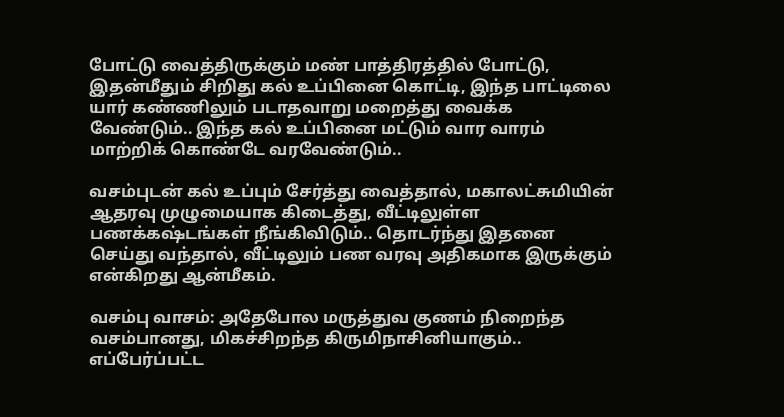போட்டு வைத்திருக்கும் மண் பாத்திரத்தில் போட்டு, இதன்மீதும் சிறிது கல் உப்பினை கொட்டி, இந்த பாட்டிலை யார் கண்ணிலும் படாதவாறு மறைத்து வைக்க வேண்டும்.. இந்த கல் உப்பினை மட்டும் வார வாரம் மாற்றிக் கொண்டே வரவேண்டும்..

வசம்புடன் கல் உப்பும் சேர்த்து வைத்தால், மகாலட்சுமியின் ஆதரவு முழுமையாக கிடைத்து, வீட்டிலுள்ள பணக்கஷ்டங்கள் நீங்கிவிடும்.. தொடர்ந்து இதனை செய்து வந்தால், வீட்டிலும் பண வரவு அதிகமாக இருக்கும் என்கிறது ஆன்மீகம்.

வசம்பு வாசம்: அதேபோல மருத்துவ குணம் நிறைந்த வசம்பானது, மிகச்சிறந்த கிருமிநாசினியாகும்.. எப்பேர்ப்பட்ட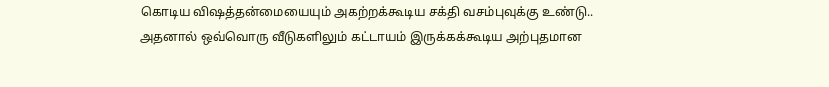கொடிய விஷத்தன்மையையும் அகற்றக்கூடிய சக்தி வசம்புவுக்கு உண்டு.. அதனால் ஒவ்வொரு வீடுகளிலும் கட்டாயம் இருக்கக்கூடிய அற்புதமான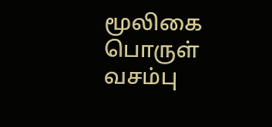மூலிகை பொருள் வசம்பு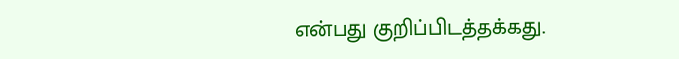என்பது குறிப்பிடத்தக்கது.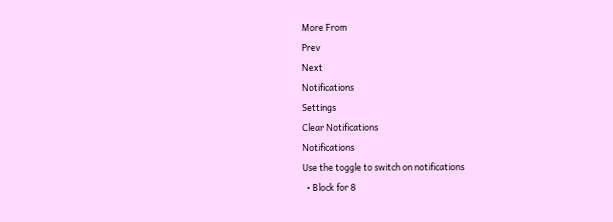More From
Prev
Next
Notifications
Settings
Clear Notifications
Notifications
Use the toggle to switch on notifications
  • Block for 8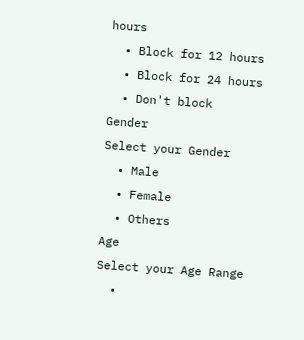hours
  • Block for 12 hours
  • Block for 24 hours
  • Don't block
Gender
Select your Gender
  • Male
  • Female
  • Others
Age
Select your Age Range
  •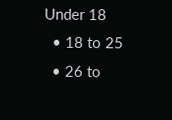Under 18
  • 18 to 25
  • 26 to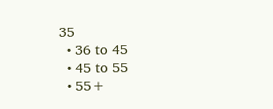35
  • 36 to 45
  • 45 to 55
  • 55+